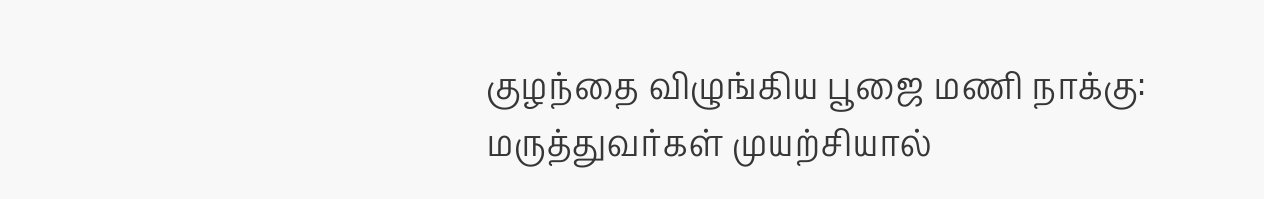குழந்தை விழுங்கிய பூஜை மணி நாக்கு: மருத்துவர்கள் முயற்சியால்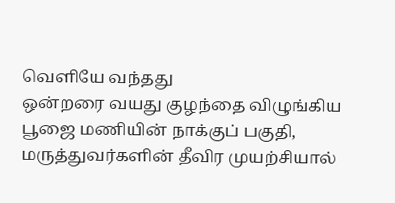வெளியே வந்தது
ஒன்றரை வயது குழந்தை விழுங்கிய பூஜை மணியின் நாக்குப் பகுதி, மருத்துவர்களின் தீவிர முயற்சியால்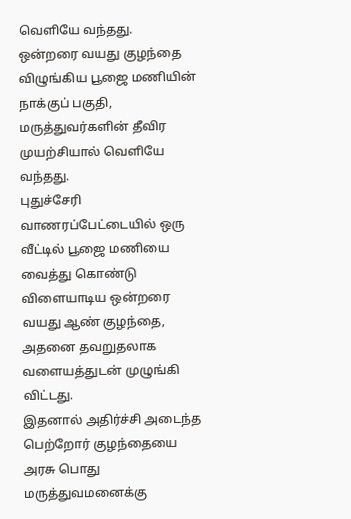வெளியே வந்தது.
ஒன்றரை வயது குழந்தை விழுங்கிய பூஜை மணியின் நாக்குப் பகுதி, மருத்துவர்களின் தீவிர முயற்சியால் வெளியே வந்தது.
புதுச்சேரி வாணரப்பேட்டையில் ஒரு வீட்டில் பூஜை மணியை வைத்து கொண்டு விளையாடிய ஒன்றரை வயது ஆண் குழந்தை, அதனை தவறுதலாக வளையத்துடன் முழுங்கி விட்டது.
இதனால் அதிர்ச்சி அடைந்த பெற்றோர் குழந்தையை அரசு பொது மருத்துவமனைக்கு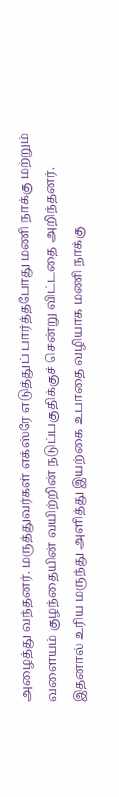அழைத்து வந்தனர். மருத்துவர்கள் எக்ஸ்ரே எடுத்துப் பார்த்தபோது மணி நாக்கு மற்றும் வளையம் குழந்தையின் வயிற்றின் நடுப்பகுதிக்குச் சென்று விட்டதை அறிந்தனர். இதனால் உரிய மருந்து அளித்து இயற்கை உபாதை வழியாக மணி நாக்கு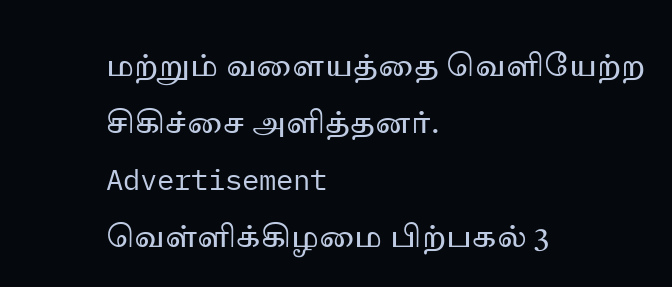மற்றும் வளையத்தை வெளியேற்ற சிகிச்சை அளித்தனர்.
Advertisement
வெள்ளிக்கிழமை பிற்பகல் 3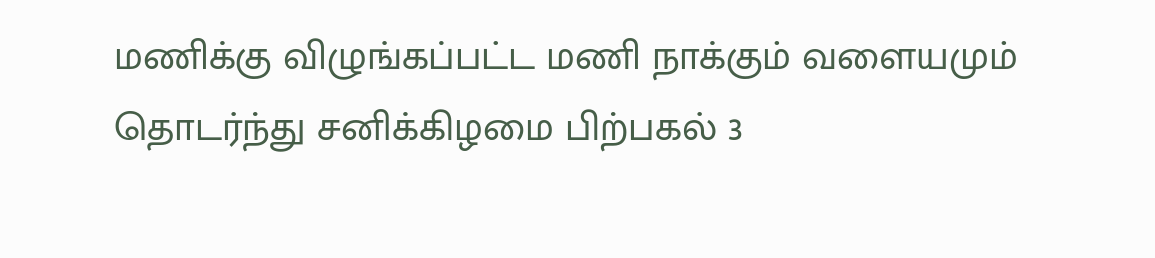மணிக்கு விழுங்கப்பட்ட மணி நாக்கும் வளையமும் தொடர்ந்து சனிக்கிழமை பிற்பகல் 3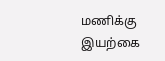மணிக்கு இயற்கை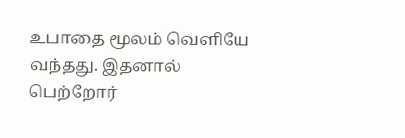உபாதை மூலம் வெளியே வந்தது. இதனால் பெற்றோர்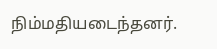நிம்மதியடைந்தனர்.